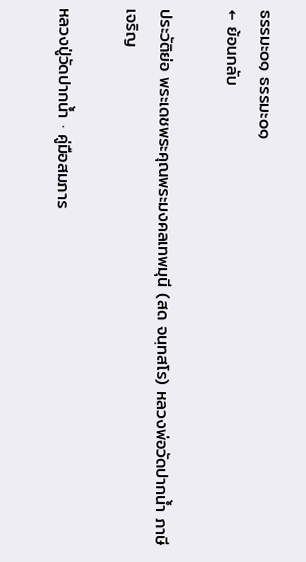ธรรมะ๐๑ ธรรมะ๐๑
← ย้อนกลับ

ประวัติย่อ พระเดชพระคุณพระมงคลเทพมุนี (สด จนฺทสโร) หลวงพ่อวัดปากน้ำ ภาษีเจริญ

หลวงปู่วัดปากน้ำ · คู่มือสมภาร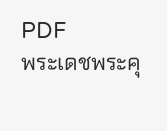PDF
พระเดชพระคุ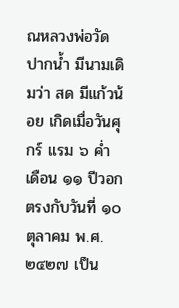ณหลวงพ่อวัดปากน้ำ มีนามเดิมว่า สด มีแก้วน้อย เกิดเมื่อวันศุกร์ แรม ๖ ค่ำ เดือน ๑๑ ปีวอก ตรงกับวันที่ ๑๐ ตุลาคม พ.ศ. ๒๔๒๗ เป็น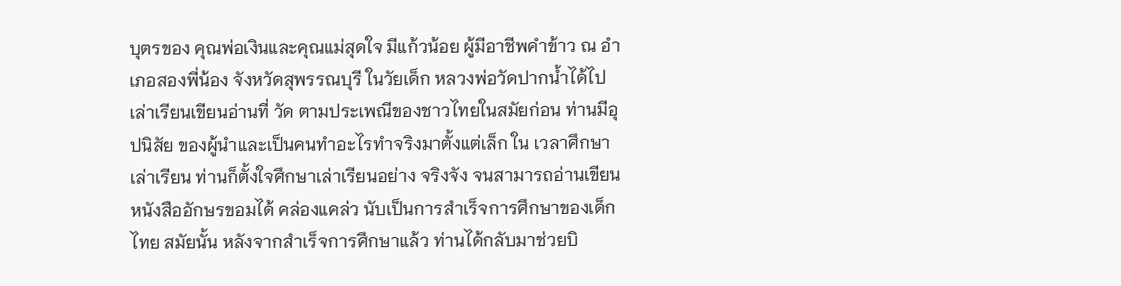บุตรของ คุณพ่อเงินและคุณแม่สุดใจ มีแก้วน้อย ผู้มีอาชีพคำข้าว ณ อำเภอสองพี่น้อง จังหวัดสุพรรณบุรี ในวัยเด็ก หลวงพ่อวัดปากน้ำได้ไปเล่าเรียนเขียนอ่านที่ วัด ตามประเพณีของชาวไทยในสมัยก่อน ท่านมีอุปนิสัย ของผู้นำและเป็นคนทำอะไรทำจริงมาตั้งแต่เล็ก ใน เวลาศึกษาเล่าเรียน ท่านก็ตั้งใจศึกษาเล่าเรียนอย่าง จริงจัง จนสามารถอ่านเขียนหนังสืออักษรขอมได้ คล่องแคล่ว นับเป็นการสำเร็จการศึกษาของเด็กไทย สมัยนั้น หลังจากสำเร็จการศึกษาแล้ว ท่านได้กลับมาช่วยบิ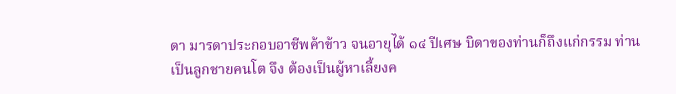ดา มารดาประกอบอาชีพค้าข้าว จนอายุได้ ๑๔ ปีเศษ บิดาของท่านก็ถึงแก่กรรม ท่านเป็นลูกชายคนโต จึง ต้องเป็นผู้หาเลี้ยงค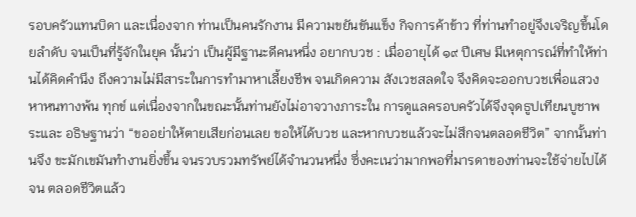รอบครัวแทนบิดา และเนื่องจาก ท่านเป็นคนรักงาน มีความขยันขันแข็ง กิจการค้าข้าว ที่ท่านทำอยู่จึงเจริญขึ้นโดยลำดับ จนเป็นที่รู้จักในยุค นั้นว่า เป็นผู้มีฐานะดีคนหนึ่ง อยากบวช : เมื่ออายุได้ ๑๙ ปีเศษ มีเหตุการณ์ที่ทำให้ท่านได้คิดคำนึง ถึงความไม่มีสาระในการทำมาหาเลี้ยงชีพ จนเกิดความ สังเวชสลดใจ จึงคิดจะออกบวชเพื่อแสวงหาหนทางพ้น ทุกข์ แต่เนื่องจากในขณะนั้นท่านยังไม่อาจวางภาระใน การดูแลครอบครัวได้จึงจุดธูปเทียนบูชาพระและ อธิษฐานว่า “ขออย่าให้ตายเสียก่อนเลย ขอให้ได้บวช และหากบวชแล้วจะไม่สึกจนตลอดชีวิต” จากนั้นท่านจึง ขะมักเขมันทำงานยิ่งขึ้น จนรวบรวมทรัพย์ได้จำนวนหนึ่ง ซึ่งคะเนว่ามากพอที่มารดาของท่านจะใช้จ่ายไปได้จน ตลอดชีวิตแล้ว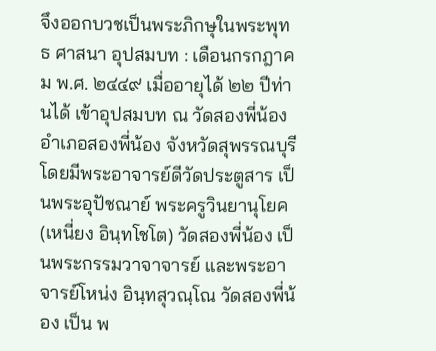จึงออกบวชเป็นพระภิกษุในพระพุทธ ศาสนา อุปสมบท : เดือนกรกฎาคม พ.ศ. ๒๔๔๙ เมื่ออายุได้ ๒๒ ปีท่านได้ เข้าอุปสมบท ณ วัดสองพี่น้อง อำเภอสองพี่น้อง จังหวัดสุพรรณบุรี โดยมีพระอาจารย์ดีวัดประตูสาร เป็นพระอุปัชณาย์ พระครูวินยานุโยค (เหนี่ยง อินฺทโชโต) วัดสองพี่น้อง เป็นพระกรรมวาจาจารย์ และพระอาจารย์โหน่ง อินฺทสุวณฺโณ วัดสองพี่น้อง เป็น พ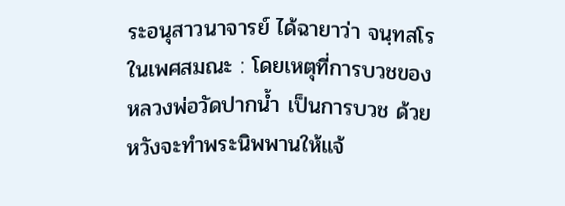ระอนุสาวนาจารย์ ได้ฉายาว่า จนฺทสโร ในเพศสมณะ : โดยเหตุที่การบวชของหลวงพ่อวัดปากน้ำ เป็นการบวช ด้วยหวังจะทำพระนิพพานให้แจ้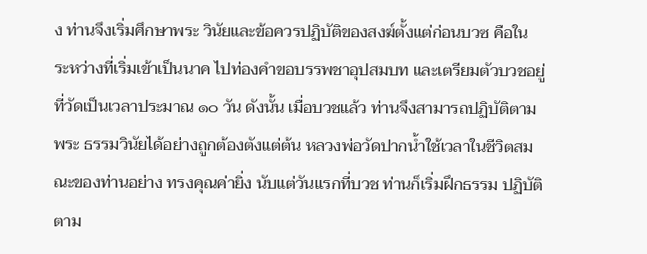ง ท่านจึงเริ่มศึกษาพระ วินัยและข้อควรปฏิบัติของสงฆ์ตั้งแต่ก่อนบวซ คือใน ระหว่างที่เริ่มเข้าเป็นนาค ไปท่องคำขอบรรพชาอุปสมบท และเตรียมตัวบวชอยู่ที่วัดเป็นเวลาประมาณ ๑๐ วัน ดังนั้น เมื่อบวชแล้ว ท่านจึงสามารถปฏิบัติตามพระ ธรรมวินัยได้อย่างถูกต้องตังแต่ต้น หลวงพ่อวัดปากน้ำใช้เวลาในชีวิตสมณะของท่านอย่าง ทรงคุณค่ายิ่ง นับแต่วันแรกที่บวช ท่านก็เริ่มฝึกธรรม ปฏิบัติตาม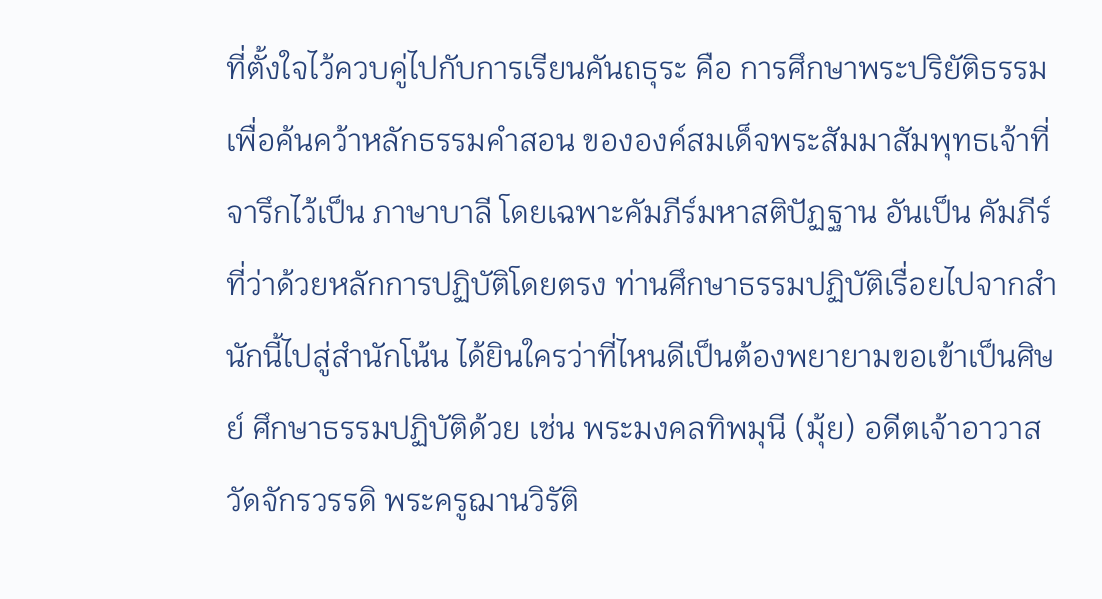ที่ตั้งใจไว้ควบคู่ไปกับการเรียนคันถธุระ คือ การศึกษาพระปริยัติธรรมเพื่อค้นคว้าหลักธรรมคำสอน ขององค์สมเด็จพระสัมมาสัมพุทธเจ้าที่จารึกไว้เป็น ภาษาบาลี โดยเฉพาะคัมภีร์มหาสติปัฏฐาน อันเป็น คัมภีร์ที่ว่าด้วยหลักการปฏิบัติโดยตรง ท่านศึกษาธรรมปฏิบัติเรื่อยไปจากสำนักนี้ไปสู่สำนักโน้น ได้ยินใครว่าที่ไหนดีเป็นต้องพยายามขอเข้าเป็นศิษย์ ศึกษาธรรมปฏิบัติด้วย เช่น พระมงคลทิพมุนี (มุ้ย) อดีตเจ้าอาวาสวัดจักรวรรดิ พระครูฌานวิรัติ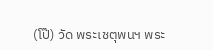(โป๊) วัด พระเชตุพนฯ พระ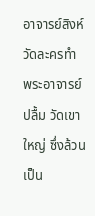อาจารย์สิงห์ วัดละครทำ พระอาจารย์ ปลื้ม วัดเขาใหญ่ ซึ่งล้วนเป็น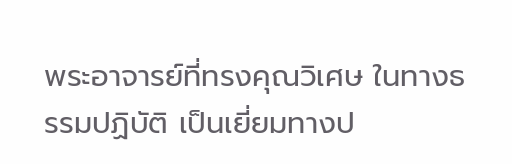พระอาจารย์ที่ทรงคุณวิเศษ ในทางธรรมปฏิบัติ เป็นเยี่ยมทางป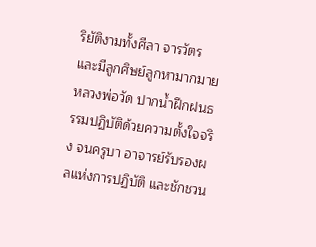ริยัติงามทั้งศีลา จารวัตร และมีลูกศิษย์ลูกหามากมาย หลวงพ่อวัด ปากน้ำฝึกฝนธรรมปฏิบัติด้วยความตั้งใจจริง จนครูบา อาจารย์รับรองผลแห่งการปฏิบัติ และชักชวน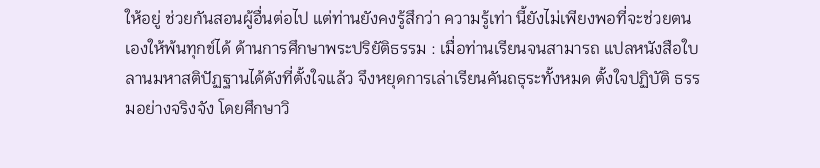ให้อยู่ ช่วยกันสอนผู้อื่นต่อไป แต่ท่านยังคงรู้สึกว่า ความรู้เท่า นี้ยังไม่เพียงพอที่จะช่วยตนเองให้พ้นทุกข์ได้ ด้านการศึกษาพระปริยัติธรรม : เมื่อท่านเรียนจนสามารถ แปลหนังสือใบลานมหาสติปัฏฐานได้ดังที่ตั้งใจแล้ว จึงหยุดการเล่าเรียนคันถธุระทั้งหมด ตั้งใจปฏิบัติ ธรรมอย่างจริงจัง โดยศึกษาวิ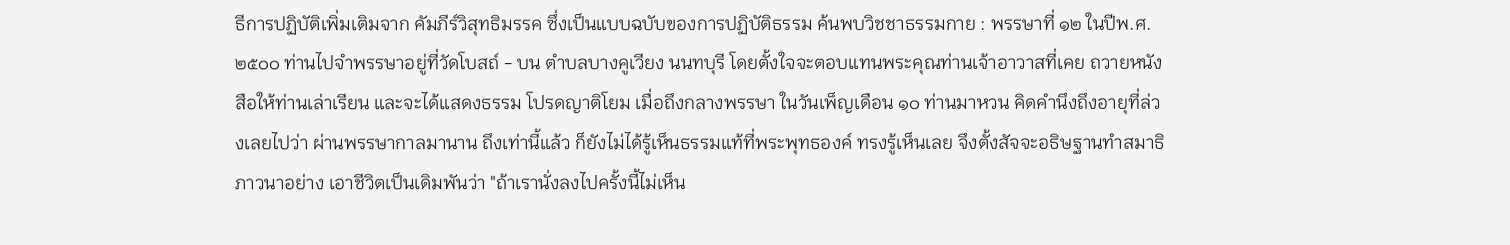ธีการปฏิบัติเพิ่มเติมจาก คัมภีร์วิสุทธิมรรค ซึ่งเป็นแบบฉบับของการปฏิบัติธรรม ค้นพบวิชชาธรรมกาย : พรรษาที่ ๑๒ ในปีพ.ศ. ๒๕๐๐ ท่านไปจำพรรษาอยู่ที่วัดโบสถ์ - บน ตำบลบางคูเวียง นนทบุรี โดยตั้งใจจะตอบแทนพระคุณท่านเจ้าอาวาสที่เคย ถวายหนังสือให้ท่านเล่าเรียน และจะได้แสดงธรรม โปรดญาติโยม เมื่อถึงกลางพรรษา ในวันเพ็ญเดือน ๑๐ ท่านมาหวน คิดคำนึงถึงอายุที่ล่วงเลยไปว่า ผ่านพรรษากาลมานาน ถึงเท่านี้แล้ว ก็ยังไม่ได้รู้เห็นธรรมแท้ที่พระพุทธองค์ ทรงรู้เห็นเลย จึงตั้งสัจจะอธิษฐานทำสมาธิภาวนาอย่าง เอาชีวิตเป็นเดิมพันว่า "ถ้าเรานั่งลงไปครั้งนี้ไม่เห็น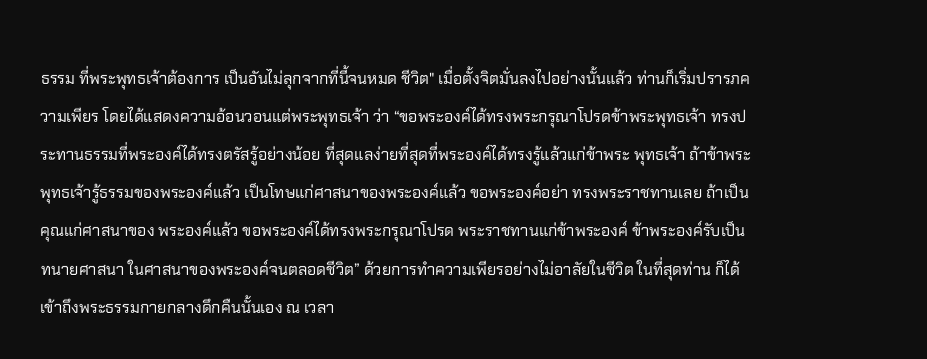ธรรม ที่พระพุทธเจ้าต้องการ เป็นอันไม่ลุกจากที่นี้จนหมด ชีวิต" เมื่อตั้งจิตมั่นลงไปอย่างนั้นแล้ว ท่านก็เริ่มปรารภความเพียร โดยได้แสดงความอ้อนวอนแต่พระพุทธเจ้า ว่า “ขอพระองค์ได้ทรงพระกรุณาโปรดข้าพระพุทธเจ้า ทรงประทานธรรมที่พระองค์ได้ทรงตรัสรู้อย่างน้อย ที่สุดแลง่ายที่สุดที่พระองค์ได้ทรงรู้แล้วแก่ข้าพระ พุทธเจ้า ถ้าข้าพระพุทธเจ้ารู้ธรรมของพระองค์แล้ว เป็นโทษแก่ศาสนาของพระองค์แล้ว ขอพระองค์อย่า ทรงพระราชทานเลย ถ้าเป็นคุณแก่ศาสนาของ พระองค์แล้ว ขอพระองค์ได้ทรงพระกรุณาโปรด พระราชทานแก่ข้าพระองค์ ข้าพระองค์รับเป็น ทนายศาสนา ในศาสนาของพระองค์จนตลอดชีวิต” ด้วยการทำความเพียรอย่างไม่อาลัยในชีวิต ในที่สุดท่าน ก็ได้เข้าถึงพระธรรมกายกลางดึกคืนนั้นเอง ณ เวลา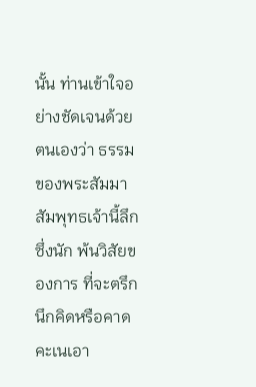นั้น ท่านเข้าใจอย่างชัดเจนด้วยตนเองว่า ธรรม ของพระสัมมาสัมพุทธเจ้านี้ลึกซึ่งนัก พ้นวิสัยของการ ที่จะตรึกนึกคิดหรือคาดคะเนเอา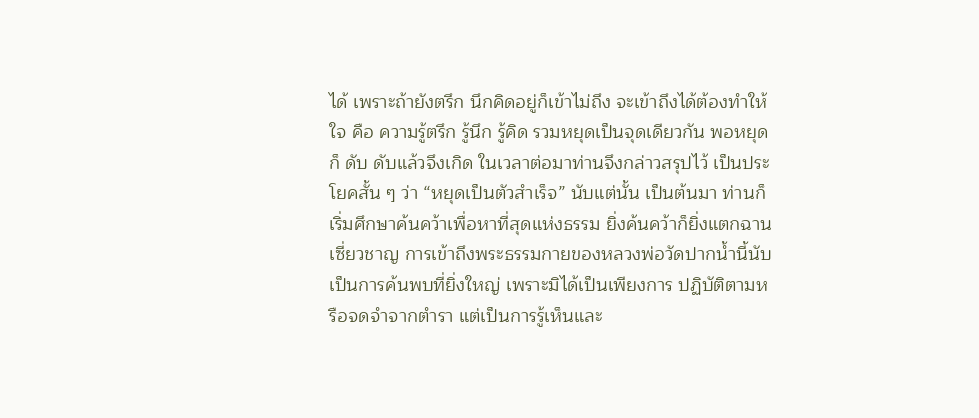ได้ เพราะถ้ายังตรึก นึกคิดอยู่ก็เข้าไม่ถึง จะเข้าถึงได้ต้องทำให้ใจ คือ ความรู้ตรึก รู้นึก รู้คิด รวมหยุดเป็นจุดเดียวกัน พอหยุดก็ ดับ ดับแล้วจึงเกิด ในเวลาต่อมาท่านจึงกล่าวสรุปไว้ เป็นประโยคสั้น ๆ ว่า “หยุดเป็นตัวสำเร็จ” นับแต่นั้น เป็นต้นมา ท่านก็เริ่มศึกษาค้นคว้าเพื่อหาที่สุดแห่งธรรม ยิ่งค้นคว้าก็ยิ่งแตกฉานเซี่ยวชาญ การเข้าถึงพระธรรมกายของหลวงพ่อวัดปากน้ำนี้นับ เป็นการค้นพบที่ยิ่งใหญ่ เพราะมิได้เป็นเพียงการ ปฏิบัติตามหรือจดจำจากตำรา แต่เป็นการรู้เห็นและ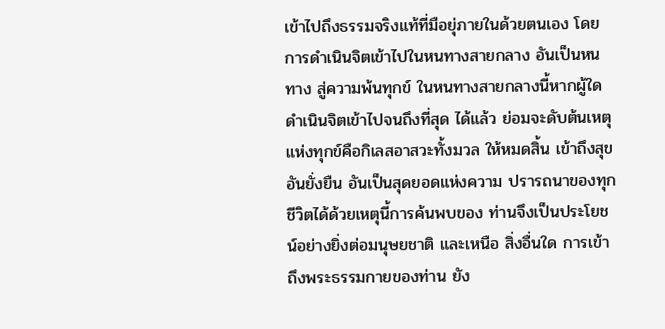เข้าไปถึงธรรมจริงแท้ที่มือยุ่ภายในด้วยตนเอง โดย การดำเนินจิตเข้าไปในหนทางสายกลาง อันเป็นหนทาง สู่ความพ้นทุกข์ ในหนทางสายกลางนี้หากผู้ใดดำเนินจิตเข้าไปจนถึงที่สุด ได้แล้ว ย่อมจะดับต้นเหตุแห่งทุกข์คือกิเลสอาสวะทั้งมวล ให้หมดสิ้น เข้าถึงสุขอันยั่งยืน อันเป็นสุดยอดแห่งความ ปรารถนาของทุกชีวิตได้ด้วยเหตุนี้การค้นพบของ ท่านจึงเป็นประโยชน์อย่างยิ่งต่อมนุษยชาติ และเหนือ สิ่งอื่นใด การเข้าถึงพระธรรมกายของท่าน ยัง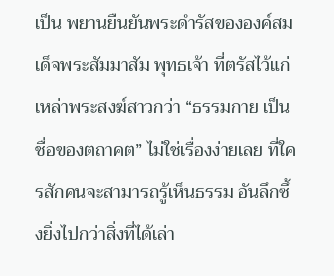เป็น พยานยืนยันพระดำรัสขององค์สมเด็จพระสัมมาสัม พุทธเจ้า ที่ตรัสไว้แก่เหล่าพระสงฆ์สาวกว่า “ธรรมกาย เป็นชื่อของตถาคต” ไม่ใช่เรื่องง่ายเลย ที่ใครสักคนจะสามารถรู้เห็นธรรม อันลึกซึ้งยิ่งไปกว่าสิ่งที่ได้เล่า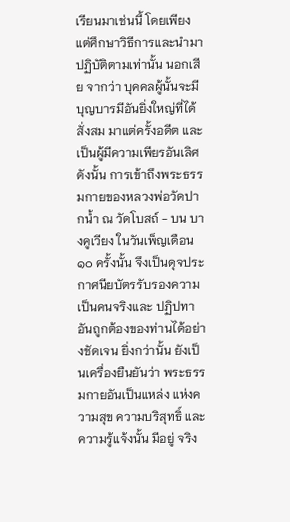เรียนมาเช่นนี้ โดยเพียง แต่ศึกษาวิธีการและนำมาปฏิบัติตามเท่านั้น นอกเสีย จากว่า บุคคลผู้นั้นจะมีบุญบารมีอันยิ่งใหญ่ที่ได้สั่งสม มาแต่ครั้งอดีต และเป็นผู้มีความเพียรอันเลิศ ดังนั้น การเข้าถึงพระธรรมกายของหลวงพ่อวัดปากน้ำ ณ วัดโบสถ์ - บน บางคูเวียง ในวันเพ็ญเดือน ๑๐ ครั้งนั้น จึงเป็นดุจประกาศนียบัตรรับรองความเป็นคนจริงและ ปฏิปทาอันถูกต้องของท่านได้อย่างชัดเจน ยิ่งกว่านั้น ยังเป็นเครื่องยืนยันว่า พระธรรมกายอันเป็นแหล่ง แห่งความสุข ความบริสุทธิ์ และความรู้แจ้งนั้น มีอยู่ จริง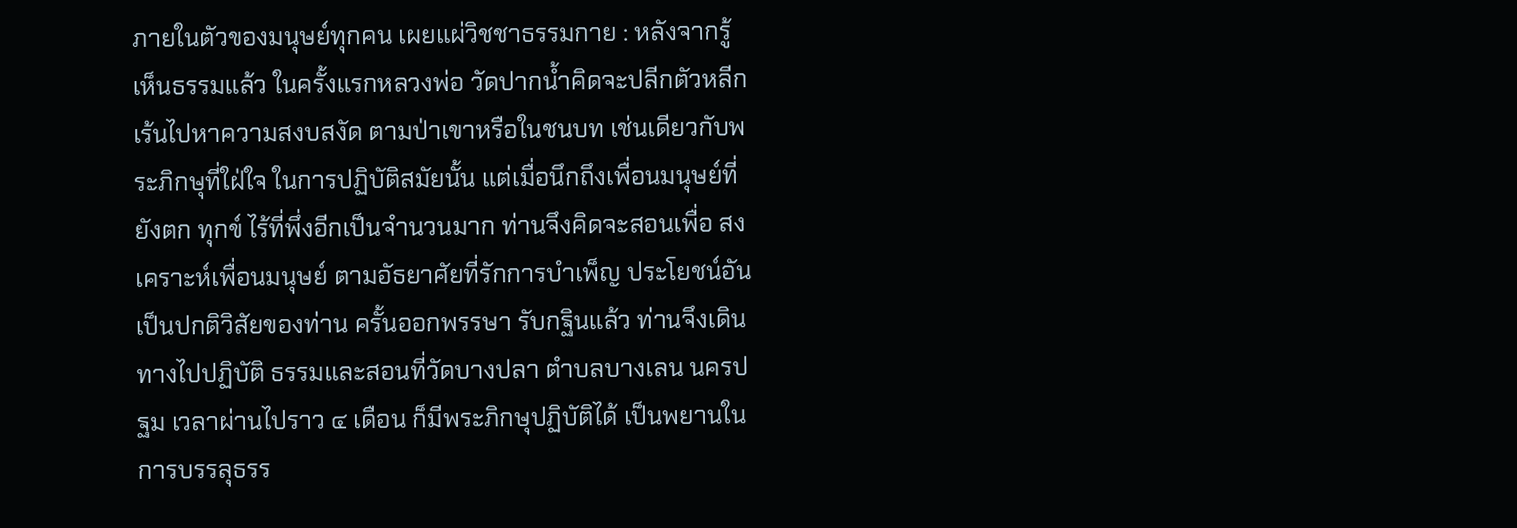ภายในตัวของมนุษย์ทุกคน เผยแผ่วิชชาธรรมกาย : หลังจากรู้เห็นธรรมแล้ว ในครั้งแรกหลวงพ่อ วัดปากน้ำคิดจะปลีกตัวหลีกเร้นไปหาความสงบสงัด ตามป่าเขาหรือในชนบท เช่นเดียวกับพระภิกษุที่ใฝ่ใจ ในการปฏิบัติสมัยนั้น แต่เมื่อนึกถึงเพื่อนมนุษย์ที่ยังตก ทุกข์ ไร้ที่พึ่งอีกเป็นจำนวนมาก ท่านจึงคิดจะสอนเพื่อ สงเคราะห์เพื่อนมนุษย์ ตามอัธยาศัยที่รักการบำเพ็ญ ประโยชน์อันเป็นปกติวิสัยของท่าน ครั้นออกพรรษา รับกฐินแล้ว ท่านจึงเดินทางไปปฏิบัติ ธรรมและสอนที่วัดบางปลา ตำบลบางเลน นครปฐม เวลาผ่านไปราว ๔ เดือน ก็มีพระภิกษุปฏิบัติได้ เป็นพยานในการบรรลุธรร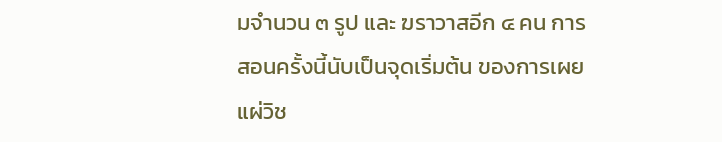มจำนวน ๓ รูป และ ฆราวาสอีก ๔ คน การสอนครั้งนี้นับเป็นจุดเริ่มต้น ของการเผยแผ่วิช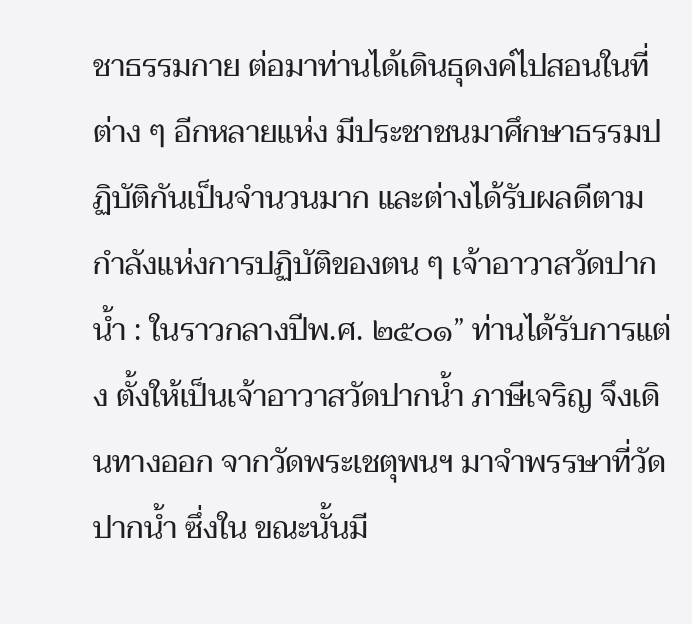ชาธรรมกาย ต่อมาท่านได้เดินธุดงค์ไปสอนในที่ต่าง ๆ อีกหลายแห่ง มีประชาชนมาศึกษาธรรมปฏิบัติกันเป็นจำนวนมาก และต่างได้รับผลดีตามกำลังแห่งการปฏิบัติของตน ๆ เจ้าอาวาสวัดปากน้ำ : ในราวกลางปีพ.ศ. ๒๕๐๑” ท่านได้รับการแต่ง ตั้งให้เป็นเจ้าอาวาสวัดปากน้ำ ภาษีเจริญ จึงเดินทางออก จากวัดพระเชตุพนฯ มาจำพรรษาที่วัดปากน้ำ ซึ่งใน ขณะนั้นมี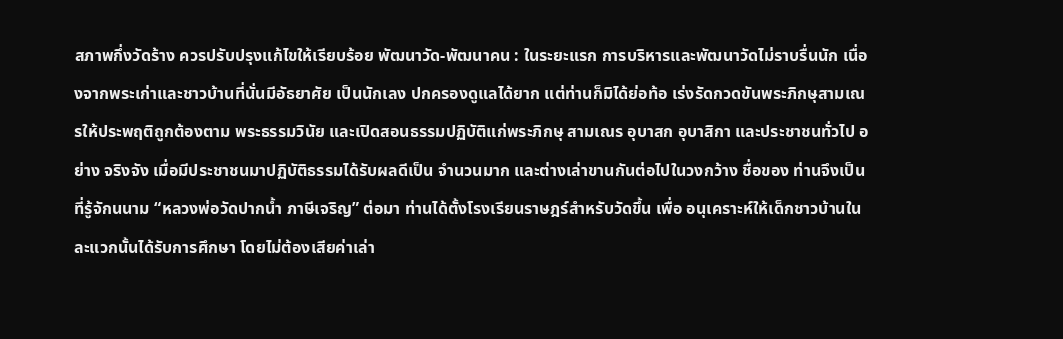สภาพกึ่งวัดร้าง ควรปรับปรุงแก้ไขให้เรียบร้อย พัฒนาวัด-พัฒนาคน : ในระยะแรก การบริหารและพัฒนาวัดไม่ราบรื่นนัก เนื่องจากพระเก่าและชาวบ้านที่นั่นมีอัธยาศัย เป็นนักเลง ปกครองดูแลได้ยาก แต่ท่านก็มิได้ย่อท้อ เร่งรัดกวดขันพระภิกษุสามเณรให้ประพฤติถูกต้องตาม พระธรรมวินัย และเปิดสอนธรรมปฏิบัติแก่พระภิกษุ สามเณร อุบาสก อุบาสิกา และประชาชนทั่วไป อย่าง จริงจัง เมื่อมีประชาชนมาปฏิบัติธรรมได้รับผลดีเป็น จำนวนมาก และต่างเล่าขานกันต่อไปในวงกว้าง ชื่อของ ท่านจึงเป็นที่รู้จักนนาม “หลวงพ่อวัดปากน้ำ ภาษีเจริญ” ต่อมา ท่านได้ตั้งโรงเรียนราษฎร์สำหรับวัดขึ้น เพื่อ อนุเคราะห์ให้เด็กชาวบ้านในละแวกนั้นได้รับการศึกษา โดยไม่ต้องเสียค่าเล่า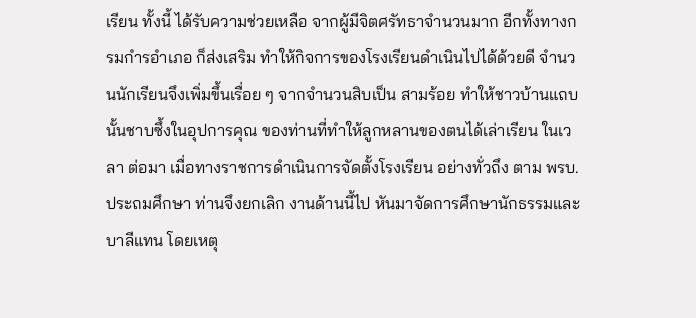เรียน ทั้งนี้ ได้รับความช่วยเหลือ จากผู้มีจิตศรัทธาจำนวนมาก อีกทั้งทางกรมกำรอำเภอ ก็ส่งเสริม ทำให้กิจการของโรงเรียนดำเนินไปได้ด้วยดี จำนวนนักเรียนจึงเพิ่มขึ้นเรื่อย ๆ จากจำนวนสิบเป็น สามร้อย ทำให้ชาวบ้านแถบนั้นชาบซึ้งในอุปการคุณ ของท่านที่ทำให้ลูกหลานของตนได้เล่าเรียน ในเวลา ต่อมา เมื่อทางราชการดำเนินการจัดตั้งโรงเรียน อย่างทั่วถึง ตาม พรบ.ประถมศึกษา ท่านจึงยกเลิก งานด้านนี้ไป หันมาจัดการศึกษานักธรรมและบาลีแทน โดยเหตุ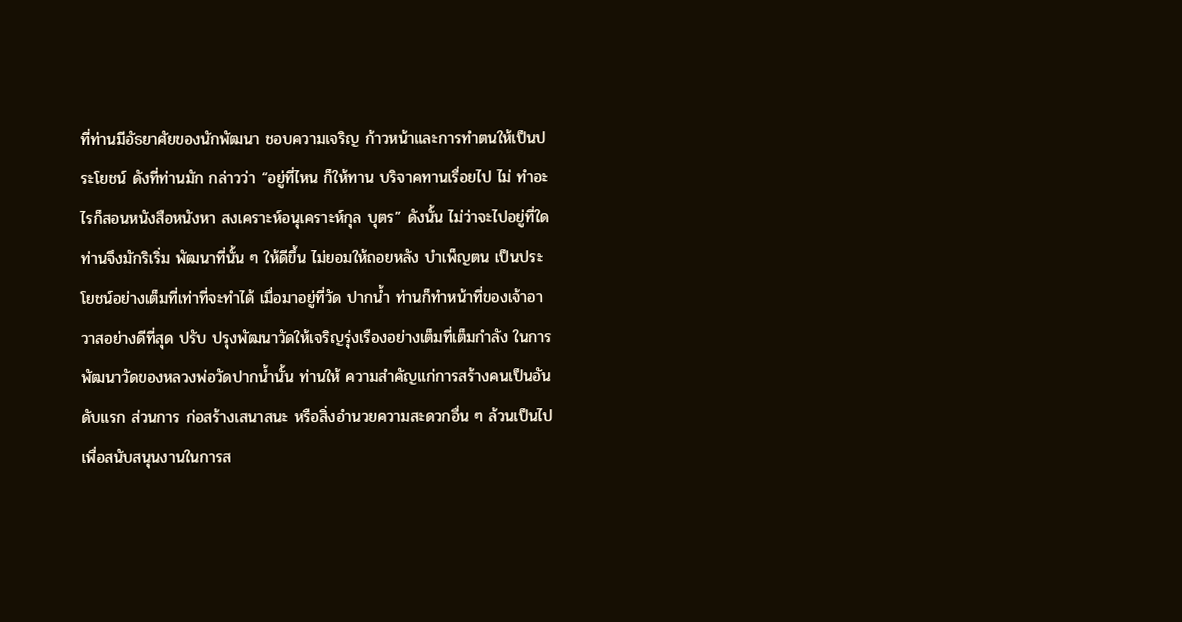ที่ท่านมีอัธยาศัยของนักพัฒนา ชอบความเจริญ ก้าวหน้าและการทำตนให้เป็นประโยชน์ ดังที่ท่านมัก กล่าวว่า “อยู่ที่ไหน ก็ให้ทาน บริจาคทานเรื่อยไป ไม่ ทำอะไรก็สอนหนังสือหนังหา สงเคราะห์อนุเคราะห์กุล บุตร” ดังนั้น ไม่ว่าจะไปอยู่ที่ใด ท่านจึงมักริเริ่ม พัฒนาที่นั้น ๆ ให้ดีขึ้น ไม่ยอมให้ถอยหลัง บำเพ็ญตน เป็นประโยชน์อย่างเต็มที่เท่าที่จะทำได้ เมื่อมาอยู่ที่วัด ปากน้ำ ท่านก็ทำหน้าที่ของเจ้าอาวาสอย่างดีที่สุด ปรับ ปรุงพัฒนาวัดให้เจริญรุ่งเรืองอย่างเต็มที่เต็มกำลัง ในการพัฒนาวัดของหลวงพ่อวัดปากน้ำนั้น ท่านให้ ความสำคัญแก่การสร้างคนเป็นอันดับแรก ส่วนการ ก่อสร้างเสนาสนะ หรือสิ่งอำนวยความสะดวกอื่น ๆ ล้วนเป็นไปเพื่อสนับสนุนงานในการส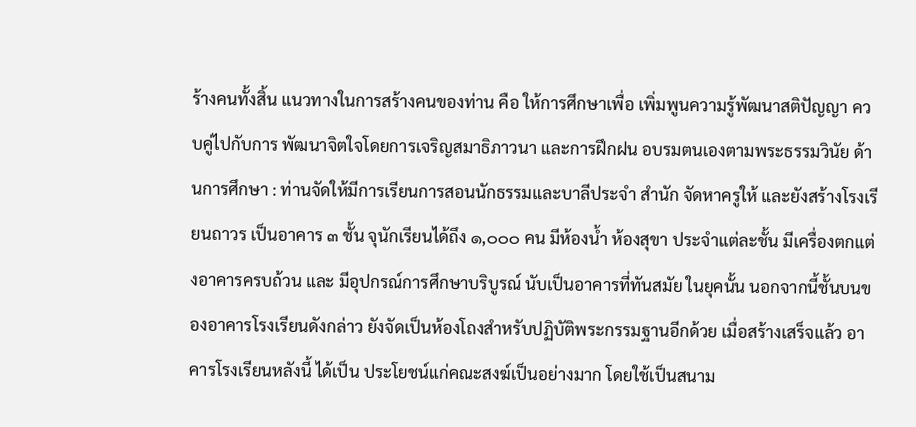ร้างคนทั้งสิ้น แนวทางในการสร้างคนของท่าน คือ ให้การศึกษาเพื่อ เพิ่มพูนความรู้พัฒนาสติปัญญา ควบคู่ไปกับการ พัฒนาจิตใจโดยการเจริญสมาธิภาวนา และการฝึกฝน อบรมตนเองตามพระธรรมวินัย ด้านการศึกษา : ท่านจัดให้มีการเรียนการสอนนักธรรมและบาลีประจำ สำนัก จัดหาครูให้ และยังสร้างโรงเรียนถาวร เป็นอาคาร ๓ ชั้น จุนักเรียนได้ถึง ๑,๐๐๐ คน มีห้องน้ำ ห้องสุขา ประจำแต่ละชั้น มีเครื่องตกแต่งอาคารครบถ้วน และ มีอุปกรณ์การศึกษาบริบูรณ์ นับเป็นอาคารที่ทันสมัย ในยุคนั้น นอกจากนี้ชั้นบนของอาคารโรงเรียนดังกล่าว ยังจัดเป็นห้องโถงสำหรับปฏิบัติพระกรรมฐานอีกด้วย เมื่อสร้างเสร็จแล้ว อาคารโรงเรียนหลังนี้ ได้เป็น ประโยชน์แก่คณะสงฆ์เป็นอย่างมาก โดยใช้เป็นสนาม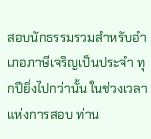สอบนักธรรมรวมสำหรับอำเภอภาษีเจริญเป็นประจำ ทุกปียิ่งไปกว่านั้น ในช่วงเวลาแห่งการสอบ ท่าน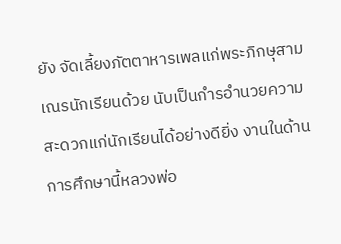ยัง จัดเลี้ยงภัตตาหารเพลแก่พระภิกษุสามเณรนักเรียนด้วย นับเป็นกำรอำนวยความสะดวกแก่นักเรียนได้อย่างดียิ่ง งานในด้านการศึกษานี้หลวงพ่อ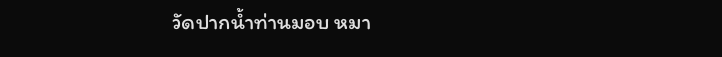วัดปากน้ำท่านมอบ หมา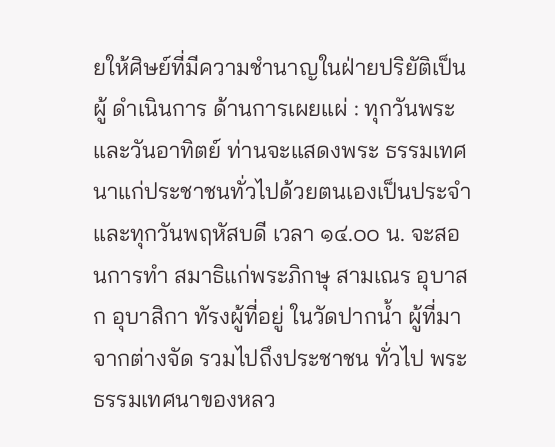ยให้ศิษย์ที่มีความชำนาญในฝ่ายปริยัติเป็นผู้ ดำเนินการ ด้านการเผยแผ่ : ทุกวันพระและวันอาทิตย์ ท่านจะแสดงพระ ธรรมเทศนาแก่ประชาชนทั่วไปด้วยตนเองเป็นประจำ และทุกวันพฤหัสบดี เวลา ๑๔.๐๐ น. จะสอนการทำ สมาธิแก่พระภิกษุ สามเณร อุบาสก อุบาสิกา ทัรงผู้ที่อยู่ ในวัดปากน้ำ ผู้ที่มาจากต่างจัด รวมไปถึงประชาชน ทั่วไป พระธรรมเทศนาของหลว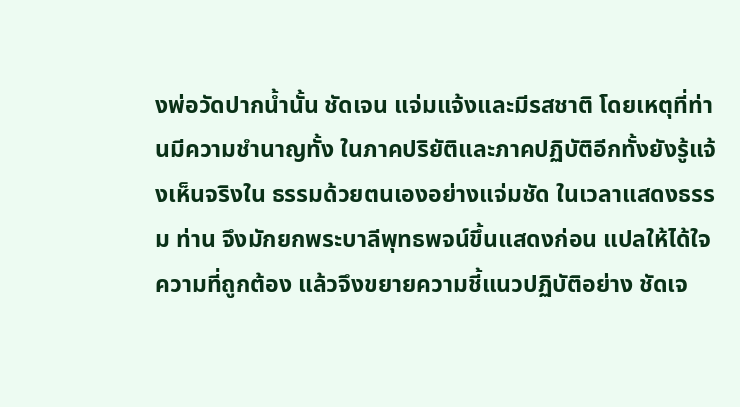งพ่อวัดปากน้ำนั้น ชัดเจน แจ่มแจ้งและมีรสชาติ โดยเหตุที่ท่านมีความชำนาญทั้ง ในภาคปริยัติและภาคปฏิบัติอีกทั้งยังรู้แจ้งเห็นจริงใน ธรรมด้วยตนเองอย่างแจ่มชัด ในเวลาแสดงธรรม ท่าน จึงมักยกพระบาลีพุทธพจน์ขึ้นแสดงก่อน แปลให้ได้ใจ ความที่ถูกต้อง แล้วจึงขยายความชี้แนวปฏิบัติอย่าง ชัดเจ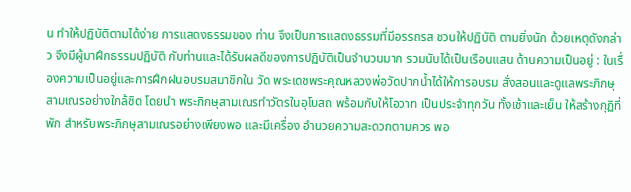น ทำให้ปฏิบัติตามได้ง่าย การแสดงธรรมของ ท่าน จึงเป็นการแสดงธรรมที่มีอรรถรส ชวนให้ปฏิบัติ ตามยิ่งนัก ด้วยเหตุดังกล่าว จึงมีผู้มาฝึกธรรมปฏิบัติ กับท่านและได้รับผลดีของการปฏิบัติเป็นจำนวนมาก รวมนับได้เป็นเรือนแสน ด้านความเป็นอยู่ : ในเรื่องความเป็นอยู่และการฝึกฝนอบรมสมาชิกใน วัด พระเดชพระคุณหลวงพ่อวัดปากน้ำได้ให้การอบรม สั่งสอนและดูแลพระภิกษุสามเณรอย่างใกล้ชิด โดยนำ พระภิกษุสามเณรทำวัตรในอุโบสถ พร้อมกับให้โอวาท เป็นประจำทุกวัน ทั้งเช้าและเย็น ให้สร้างกุฏิที่พัก สำหรับพระภิกษุสามเณรอย่างเพียงพอ และมีเครื่อง อำนวยความสะดวกตามควร พอ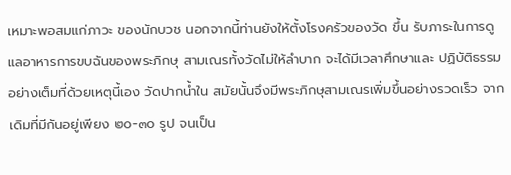เหมาะพอสมแก่ภาวะ ของนักบวช นอกจากนี้ท่านยังให้ตั้งโรงครัวของวัด ขึ้น รับภาระในการดูแลอาหารการขบฉันของพระภิกษุ สามเณรทั้งวัดไม่ให้ลำบาก จะได้มีเวลาศึกษาและ ปฏิบัติธรรมอย่างเต็มที่ด้วยเหตุนี้เอง วัดปากน้ำใน สมัยนั้นจึงมีพระภิกษุสามเณรเพิ่มขึ้นอย่างรวดเร็ว จากเดิมที่มีกันอยู่เพียง ๒๐-๓๐ รูป จนเป็น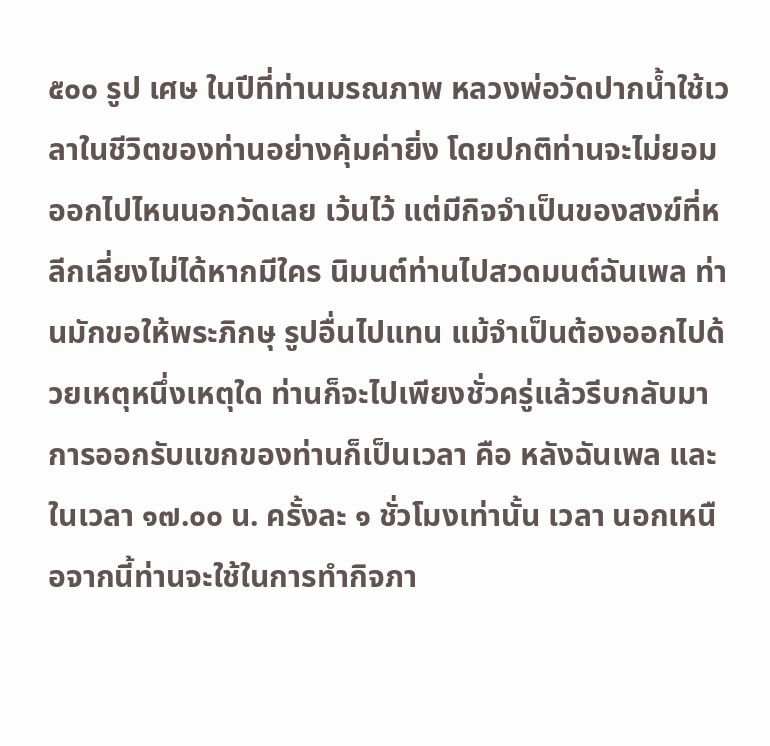๕๐๐ รูป เศษ ในปีที่ท่านมรณภาพ หลวงพ่อวัดปากน้ำใช้เวลาในชีวิตของท่านอย่างคุ้มค่ายิ่ง โดยปกติท่านจะไม่ยอมออกไปไหนนอกวัดเลย เว้นไว้ แต่มีกิจจำเป็นของสงฆ์ที่หลีกเลี่ยงไม่ได้หากมีใคร นิมนต์ท่านไปสวดมนต์ฉันเพล ท่านมักขอให้พระภิกษุ รูปอื่นไปแทน แม้จำเป็นต้องออกไปด้วยเหตุหนึ่งเหตุใด ท่านก็จะไปเพียงชั่วครู่แล้วรีบกลับมา การออกรับแขกของท่านก็เป็นเวลา คือ หลังฉันเพล และในเวลา ๑๗.๐๐ น. ครั้งละ ๑ ชั่วโมงเท่านั้น เวลา นอกเหนือจากนี้ท่านจะใช้ในการทำกิจภา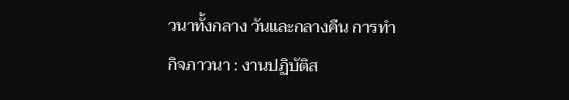วนาทั้งกลาง วันและกลางคืน การทำกิจภาวนา : งานปฏิบัติส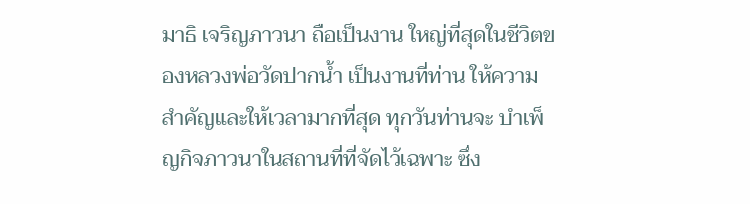มาธิ เจริญภาวนา ถือเป็นงาน ใหญ่ที่สุดในชีวิตของหลวงพ่อวัดปากน้ำ เป็นงานที่ท่าน ให้ความสำคัญและให้เวลามากที่สุด ทุกวันท่านจะ บำเพ็ญกิจภาวนาในสถานที่ที่จัดไว้เฉพาะ ซึ่ง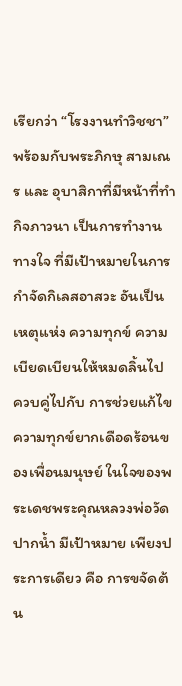เรียกว่า “โรงงานทำวิชชา” พร้อมกับพระภิกษุ สามเณร และ อุบาสิกาที่มีหน้าที่ทำกิจภาวนา เป็นการทำงานทางใจ ที่มีเป้าหมายในการกำจัดกิเลสอาสวะ อันเป็นเหตุแห่ง ความทุกข์ ความเบียดเบียนให้หมดลิ้นไป ควบคู่ไปกับ การช่วยแก้ไขความทุกข์ยากเดือดร้อนของเพื่อนมนุษย์ ในใจของพระเดชพระคุณหลวงพ่อวัดปากน้ำ มีเป้าหมาย เพียงประการเดียว คือ การขจัดต้น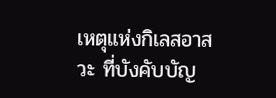เหตุแห่งกิเลสอาสวะ ที่บังคับบัญ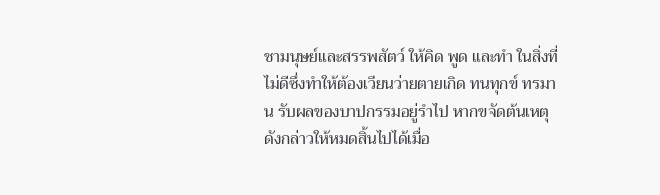ชามนุษย์และสรรพสัตว์ ให้คิด พูด และทำ ในสิ่งที่ไม่ดีซึ่งทำให้ต้องเวียนว่ายตายเกิด ทนทุกข์ ทรมาน รับผลของบาปกรรมอยู่รำไป หากขจัดต้นเหตุ ดังกล่าวให้หมดสิ้นไปได้เมื่อ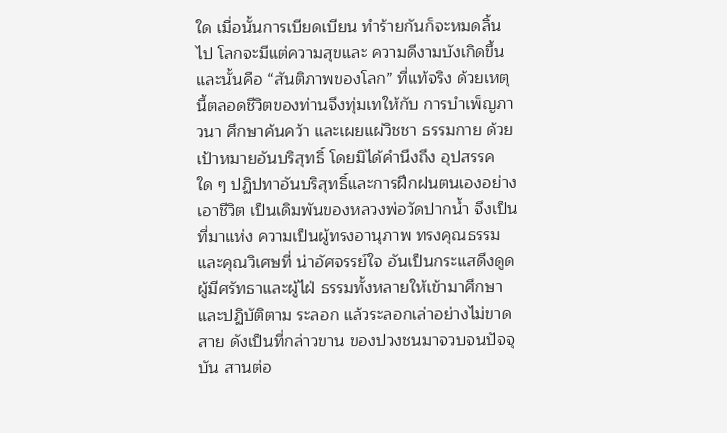ใด เมื่อนั้นการเบียดเบียน ทำร้ายกันก็จะหมดลิ้นไป โลกจะมีแต่ความสุขและ ความดีงามบังเกิดขึ้น และนั้นคือ “สันติภาพของโลก” ที่แท้จริง ด้วยเหตุนี้ตลอดชีวิตของท่านจึงทุ่มเทให้กับ การบำเพ็ญภาวนา ศึกษาค้นคว้า และเผยแผ่วิชชา ธรรมกาย ด้วยเป้าหมายอันบริสุทธิ์ โดยมิได้คำนึงถึง อุปสรรคใด ๆ ปฏิปทาอันบริสุทธิ์และการฝึกฝนตนเองอย่างเอาชีวิต เป็นเดิมพันของหลวงพ่อวัดปากน้ำ จึงเป็นที่มาแห่ง ความเป็นผู้ทรงอานุภาพ ทรงคุณธรรมและคุณวิเศษที่ น่าอัศจรรย์ใจ อันเป็นกระแสดึงดูดผู้มีศรัทธาและผู้ไฝ่ ธรรมทั้งหลายให้เข้ามาศึกษาและปฏิบัติตาม ระลอก แล้วระลอกเล่าอย่างไม่ขาดสาย ดังเป็นที่กล่าวขาน ของปวงชนมาจวบจนปัจจุบัน สานต่อ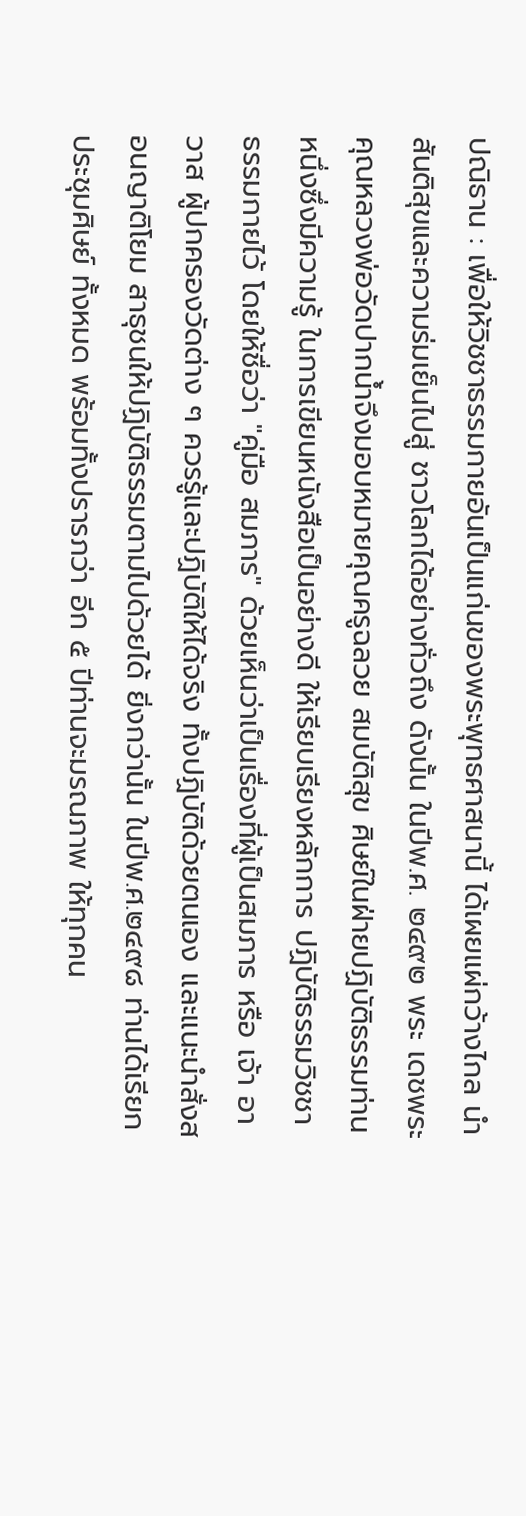ปณิธาน : เพื่อให้วิชชาธรรมกายอันเป็นแก่นของพระพุทธศาสนานี้ ได้เผยแผ่กว้างไกล นำสันติสุขและความร่มเย็นไปสู่ ชาวโลกได้อย่างทั่วถึง ดังนั้น ในปีพ.ศ. ๒๔๙๒ พระ เดชพระคุณหลวงพ่อวัดปากน้ำจึงมอบหมายคุณครูฉลวย สมบัติสุข ศิษย์ในฝ่ายปฏิบัติธรรมท่านหนึ่งซึ่งมีความรู้ ในการเขียนหนังสือเป็นอย่างดี ให้เรียบเรียงหลักการ ปฏิบัติธรรมวิชชาธรรมกายไว้ โดยให้ชื่อว่า "คู่มือ สมภาร" ด้วยเห็นว่าเป็นเรื่องที่ผู้เป็นสมภาร หรือ เจ้า อาวาส ผู้ปกครองวัดต่าง ๆ ควรรู้และปฏิบัติให้ได้จริง ทั้งปฏิบัติด้วยตนเอง และแนะนำสั่งสอนญาติโยม สาธุชนให้ปฏิบัติธรรมตามไปด้วยได้ ยิ่งกว่านั้น ในปีพ.ศ.๒๔๙๘ ท่านได้เรียกประชุมศิษย์ ทั้งหมด พร้อมทั้งปรารภว่า อีก ๕ ปีท่านจะมรณภาพ ให้ทุกคน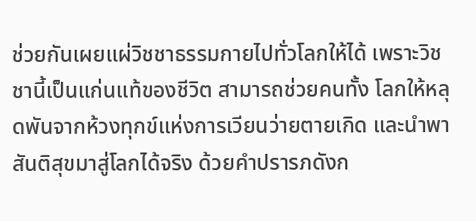ช่วยกันเผยแผ่วิชชาธรรมกายไปทั่วโลกให้ได้ เพราะวิชชานี้เป็นแก่นแท้ของชีวิต สามารถช่วยคนทั้ง โลกให้หลุดพันจากห้วงทุกข์แห่งการเวียนว่ายตายเกิด และนำพาสันติสุขมาสู่โลกได้จริง ด้วยคำปรารภดังก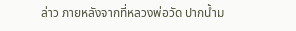ล่าว ภายหลังจากที่หลวงพ่อวัด ปากน้ำม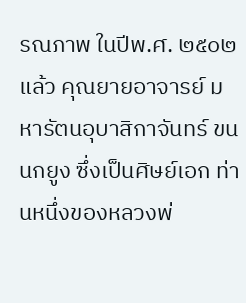รณภาพ ในปีพ.ศ. ๒๕๐๒ แล้ว คุณยายอาจารย์ มหารัตนอุบาสิกาจันทร์ ขนนกยูง ซึ่งเป็นศิษย์เอก ท่านหนึ่งของหลวงพ่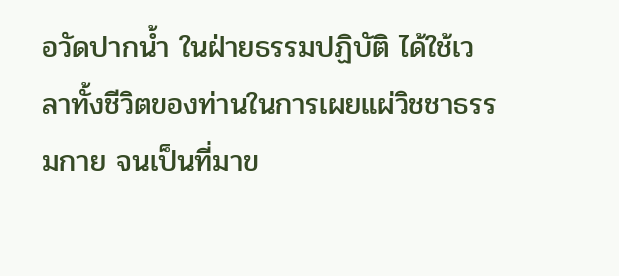อวัดปากน้ำ ในฝ่ายธรรมปฏิบัติ ได้ใช้เวลาทั้งชีวิตของท่านในการเผยแผ่วิชชาธรรมกาย จนเป็นที่มาข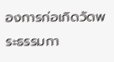องการก่อเกิดวัดพระธรรมกา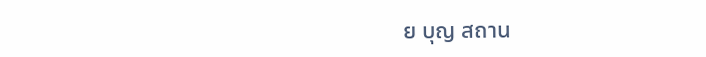ย บุญ สถาน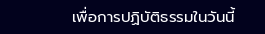เพื่อการปฏิบัติธรรมในวันนี้